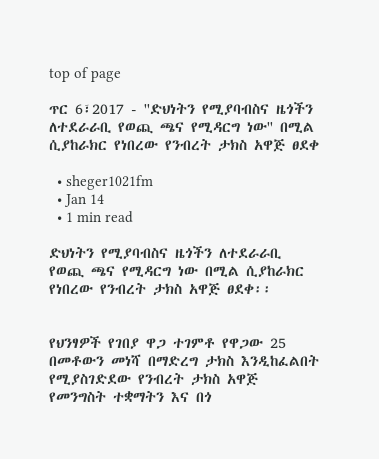top of page

ጥር 6፣2017 - ''ድህነትን የሚያባብስና ዜጎችን ለተደራራቢ የወጪ ጫና የሚዳርግ ነው'' በሚል ሲያከራክር የነበረው የንብረት ታክስ አዋጅ ፀደቀ

  • sheger1021fm
  • Jan 14
  • 1 min read

ድህነትን የሚያባብስና ዜጎችን ለተደራራቢ የወጪ ጫና የሚዳርግ ነው በሚል ሲያከራክር የነበረው የንብረት ታክስ አዋጅ ፀደቀ፡፡


የህንፃዎች የገበያ ዋጋ ተገምቶ የዋጋው 25 በመቶውን መነሻ በማድረግ ታክስ እንዲከፈልበት የሚያስገድደው የንብረት ታክስ አዋጅ የመንግስት ተቋማትን እና በጎ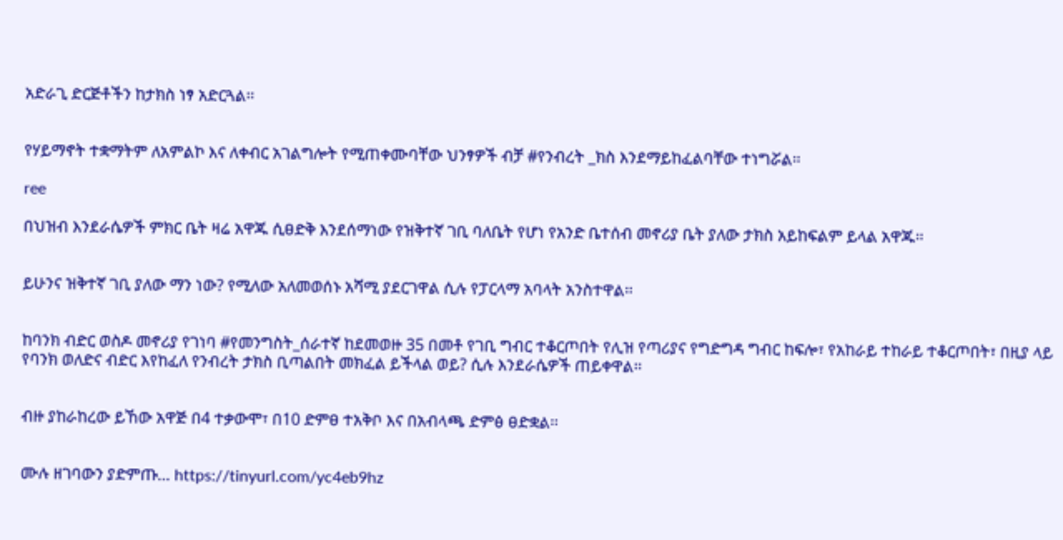አድራጊ ድርጅቶችን ከታክስ ነፃ አድርጓል፡፡


የሃይማኖት ተቋማትም ለአምልኮ እና ለቀብር አገልግሎት የሚጠቀሙባቸው ህንፃዎች ብቻ #የንብረት _ክስ እንደማይከፈልባቸው ተነግሯል፡፡

ree

በህዝብ እንደራሴዎች ምክር ቤት ዛሬ አዋጁ ሲፀድቅ እንደሰማነው የዝቅተኛ ገቢ ባለቤት የሆነ የአንድ ቤተሰብ መኖሪያ ቤት ያለው ታክስ አይከፍልም ይላል አዋጁ፡፡


ይሁንና ዝቅተኛ ገቢ ያለው ማን ነው? የሚለው አለመወሰኑ አሻሚ ያደርገዋል ሲሉ የፓርላማ አባላት አንስተዋል፡፡


ከባንክ ብድር ወስዶ መኖሪያ የገነባ #የመንግስት_ሰራተኛ ከደመወዙ 35 በመቶ የገቢ ግብር ተቆርጦበት የሊዝ የጣሪያና የግድግዳ ግብር ከፍሎ፣ የአከራይ ተከራይ ተቆርጦበት፣ በዚያ ላይ የባንክ ወለድና ብድር እየከፈለ የንብረት ታክስ ቢጣልበት መክፈል ይችላል ወይ? ሲሉ እንደራሴዎች ጠይቀዋል፡፡


ብዙ ያከራከረው ይኸው አዋጅ በ4 ተቃውሞ፣ በ10 ድምፀ ተአቅቦ እና በአብላጫ ድምፅ ፀድቋል፡፡


ሙሉ ዘገባውን ያድምጡ… https://tinyurl.com/yc4eb9hz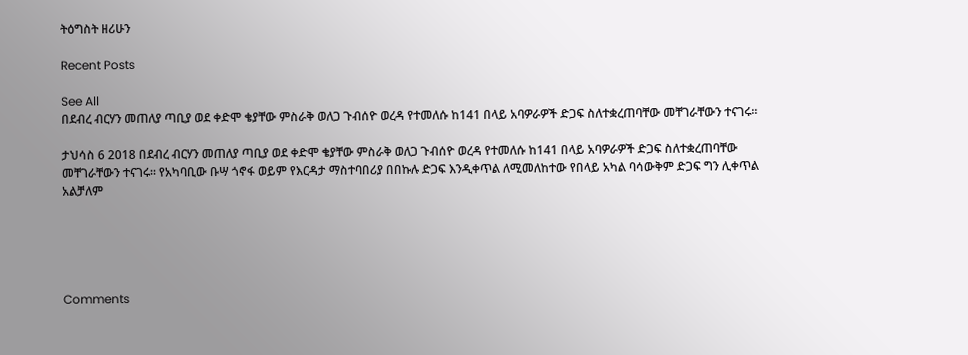ትዕግስት ዘሪሁን

Recent Posts

See All
በደብረ ብርሃን መጠለያ ጣቢያ ወደ ቀድሞ ቄያቸው ምስራቅ ወለጋ ጉብሰዮ ወረዳ የተመለሱ ከ141 በላይ አባዎራዎች ድጋፍ ስለተቋረጠባቸው መቸገራቸውን ተናገሩ፡፡

ታህሳስ 6 2018 በደብረ ብርሃን መጠለያ ጣቢያ ወደ ቀድሞ ቄያቸው ምስራቅ ወለጋ ጉብሰዮ ወረዳ የተመለሱ ከ141 በላይ አባዎራዎች ድጋፍ ስለተቋረጠባቸው መቸገራቸውን ተናገሩ፡፡ የአካባቢው ቡሣ ጎኖፋ ወይም የእርዳታ ማስተባበሪያ በበኩሉ ድጋፍ እንዲቀጥል ለሚመለከተው የበላይ አካል ባሳውቅም ድጋፍ ግን ሊቀጥል አልቻለም





Comments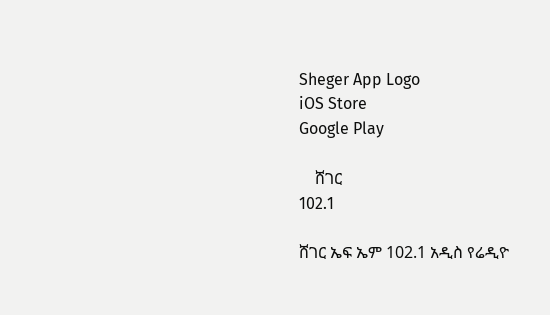Sheger App Logo
iOS Store
Google Play

    ሸገር
102.1

ሸገር ኤፍ ኤም 102.1 አዲስ የሬዲዮ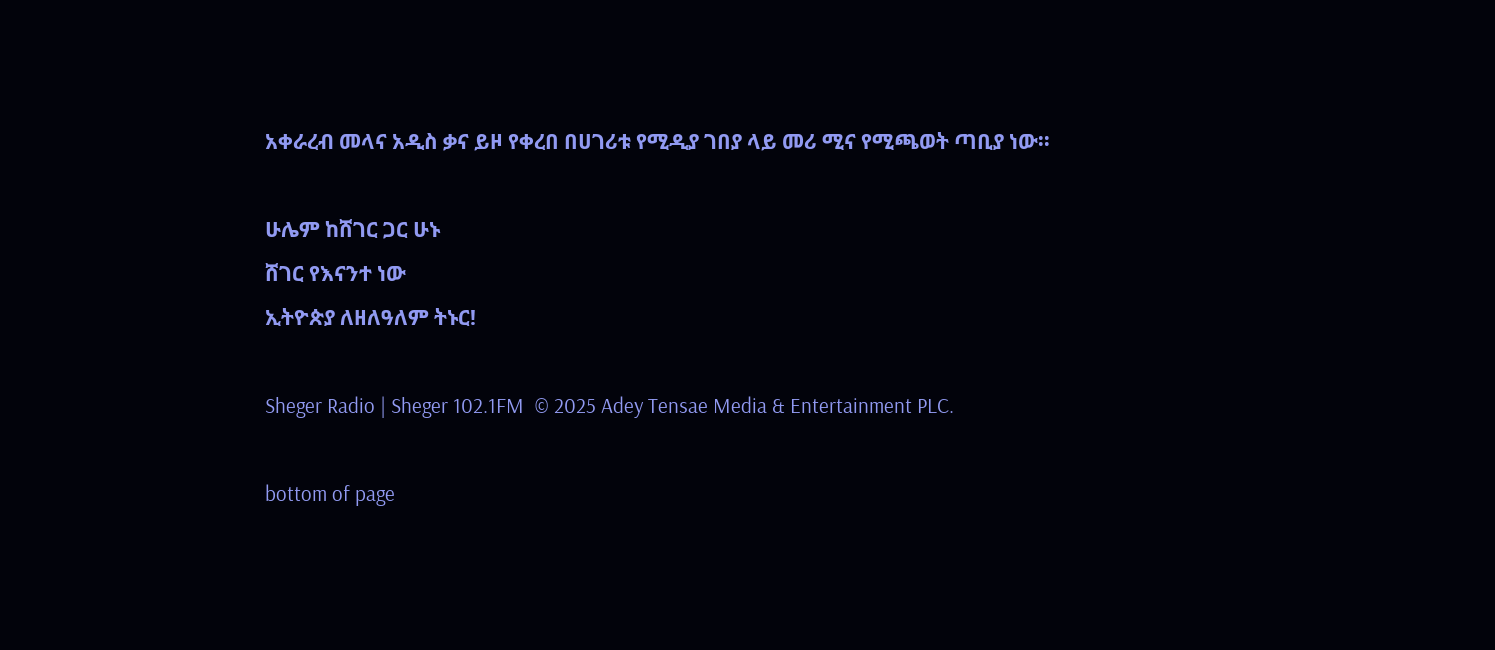አቀራረብ መላና አዲስ ቃና ይዞ የቀረበ በሀገሪቱ የሚዲያ ገበያ ላይ መሪ ሚና የሚጫወት ጣቢያ ነው፡፡

ሁሌም ከሸገር ጋር ሁኑ
ሸገር የእናንተ ነው
ኢትዮጵያ ለዘለዓለም ትኑር!

Sheger Radio | Sheger 102.1FM  © 2025 Adey Tensae Media & Entertainment PLC.

bottom of page